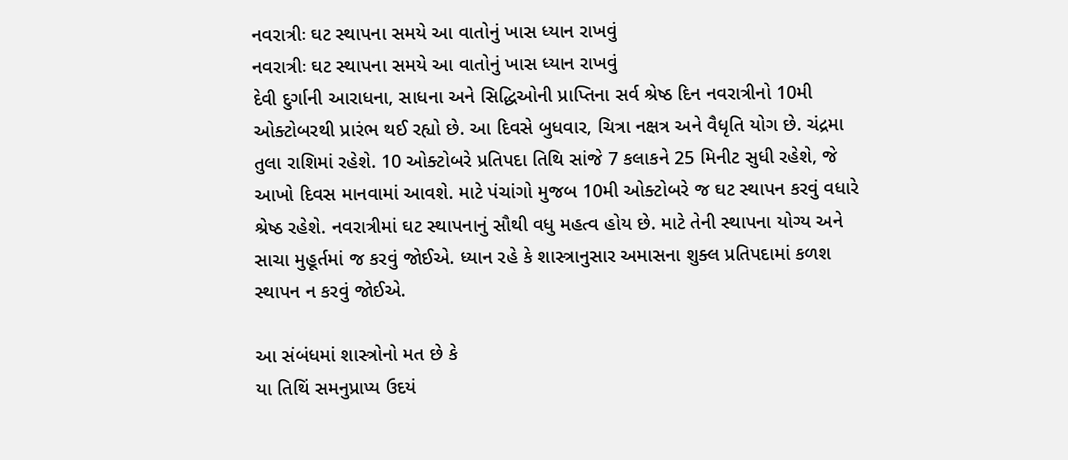નવરાત્રીઃ ઘટ સ્થાપના સમયે આ વાતોનું ખાસ ધ્યાન રાખવું
નવરાત્રીઃ ઘટ સ્થાપના સમયે આ વાતોનું ખાસ ધ્યાન રાખવું
દેવી દુર્ગાની આરાધના, સાધના અને સિદ્ધિઓની પ્રાપ્તિના સર્વ શ્રેષ્ઠ દિન નવરાત્રીનો 10મી ઓક્ટોબરથી પ્રારંભ થઈ રહ્યો છે. આ દિવસે બુધવાર, ચિત્રા નક્ષત્ર અને વૈધૃતિ યોગ છે. ચંદ્રમા તુલા રાશિમાં રહેશે. 10 ઓક્ટોબરે પ્રતિપદા તિથિ સાંજે 7 કલાકને 25 મિનીટ સુધી રહેશે, જે આખો દિવસ માનવામાં આવશે. માટે પંચાંગો મુજબ 10મી ઓક્ટોબરે જ ઘટ સ્થાપન કરવું વધારે શ્રેષ્ઠ રહેશે. નવરાત્રીમાં ઘટ સ્થાપનાનું સૌથી વધુ મહત્વ હોય છે. માટે તેની સ્થાપના યોગ્ય અને સાચા મુહૂર્તમાં જ કરવું જોઈએ. ધ્યાન રહે કે શાસ્ત્રાનુસાર અમાસના શુક્લ પ્રતિપદામાં કળશ સ્થાપન ન કરવું જોઈએ.

આ સંબંધમાં શાસ્ત્રોનો મત છે કે
યા તિથિં સમનુપ્રાપ્ય ઉદયં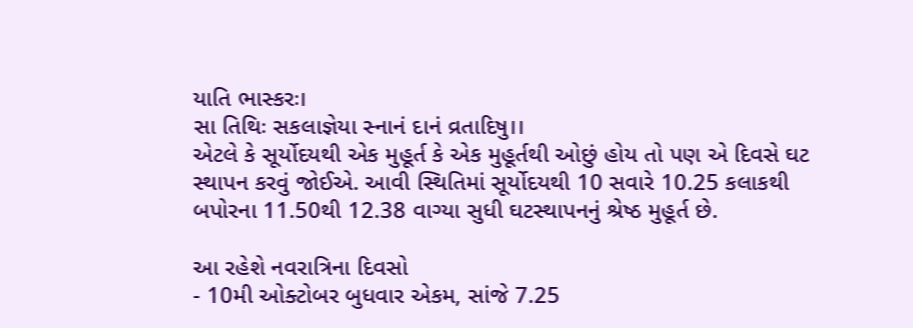યાતિ ભાસ્કરઃ।
સા તિથિઃ સકલાજ્ઞેયા સ્નાનં દાનં વ્રતાદિષુ।।
એટલે કે સૂર્યોદયથી એક મુહૂર્ત કે એક મુહૂર્તથી ઓછું હોય તો પણ એ દિવસે ઘટ સ્થાપન કરવું જોઈએ. આવી સ્થિતિમાં સૂર્યોદયથી 10 સવારે 10.25 કલાકથી બપોરના 11.50થી 12.38 વાગ્યા સુધી ઘટસ્થાપનનું શ્રેષ્ઠ મુહૂર્ત છે.

આ રહેશે નવરાત્રિના દિવસો
- 10મી ઓક્ટોબર બુધવાર એકમ, સાંજે 7.25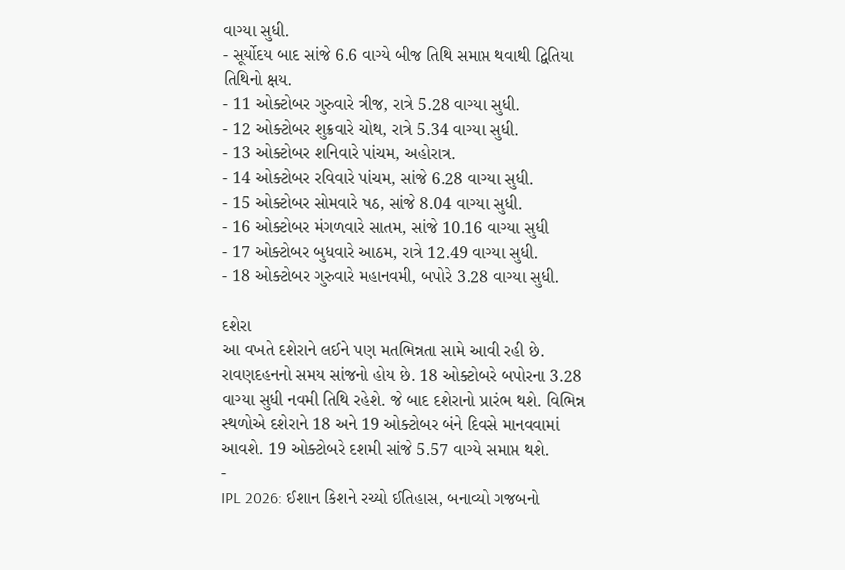વાગ્યા સુધી.
- સૂર્યોદય બાદ સાંજે 6.6 વાગ્યે બીજ તિથિ સમાપ્ત થવાથી દ્વિતિયા તિથિનો ક્ષય.
- 11 ઓક્ટોબર ગુરુવારે ત્રીજ, રાત્રે 5.28 વાગ્યા સુધી.
- 12 ઓક્ટોબર શુક્રવારે ચોથ, રાત્રે 5.34 વાગ્યા સુધી.
- 13 ઓક્ટોબર શનિવારે પાંચમ, અહોરાત્ર.
- 14 ઓક્ટોબર રવિવારે પાંચમ, સાંજે 6.28 વાગ્યા સુધી.
- 15 ઓક્ટોબર સોમવારે ષઠ, સાંજે 8.04 વાગ્યા સુધી.
- 16 ઓક્ટોબર મંગળવારે સાતમ, સાંજે 10.16 વાગ્યા સુધી
- 17 ઓક્ટોબર બુધવારે આઠમ, રાત્રે 12.49 વાગ્યા સુધી.
- 18 ઓક્ટોબર ગુરુવારે મહાનવમી, બપોરે 3.28 વાગ્યા સુધી.

દશેરા
આ વખતે દશેરાને લઈને પણ મતભિન્નતા સામે આવી રહી છે. રાવણદહનનો સમય સાંજનો હોય છે. 18 ઓક્ટોબરે બપોરના 3.28 વાગ્યા સુધી નવમી તિથિ રહેશે. જે બાદ દશેરાનો પ્રારંભ થશે. વિભિન્ન સ્થળોએ દશેરાને 18 અને 19 ઓક્ટોબર બંને દિવસે માનવવામાં આવશે. 19 ઓક્ટોબરે દશમી સાંજે 5.57 વાગ્યે સમાપ્ત થશે.
-
IPL 2026: ઈશાન કિશને રચ્યો ઈતિહાસ, બનાવ્યો ગજબનો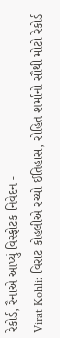રેકોર્ડ, રૈનાએ આપ્યું વિસ્ફોટક નિવેદન -
Virat Kohli: વિરાટ કોહલીએ રચ્યો ઈતિહાસ, રોહિત શર્માનો સૌથી મોટો રેકોર્ડ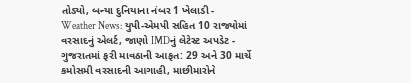તોડ્યો, બન્યા દુનિયાના નંબર 1 ખેલાડી -
Weather News: યુપી-એમપી સહિત 10 રાજ્યોમાં વરસાદનું એલર્ટ, જાણો IMDનું લેટેસ્ટ અપડેટ -
ગુજરાતમાં ફરી માવઠાની આફત: 29 અને 30 માર્ચે કમોસમી વરસાદની આગાહી, માછીમારોને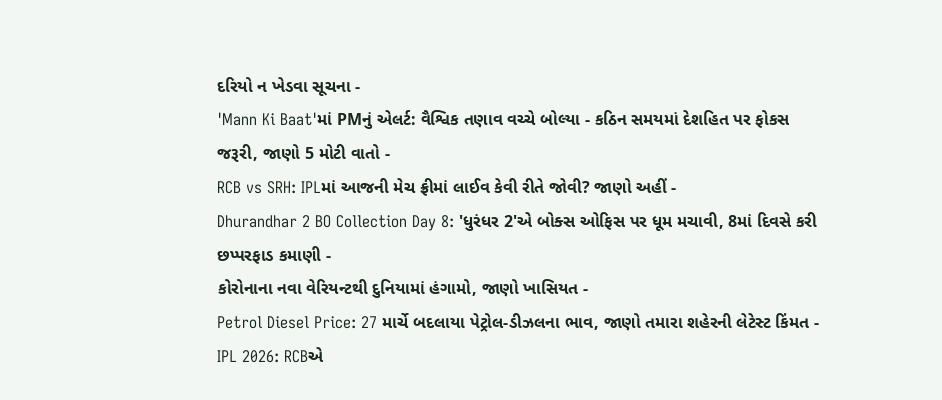દરિયો ન ખેડવા સૂચના -
'Mann Ki Baat'માં PMનું એલર્ટ: વૈશ્વિક તણાવ વચ્ચે બોલ્યા - કઠિન સમયમાં દેશહિત પર ફોકસ જરૂરી, જાણો 5 મોટી વાતો -
RCB vs SRH: IPLમાં આજની મેચ ફ્રીમાં લાઈવ કેવી રીતે જોવી? જાણો અહીં -
Dhurandhar 2 BO Collection Day 8: 'ધુરંધર 2'એ બોક્સ ઓફિસ પર ધૂમ મચાવી, 8માં દિવસે કરી છપ્પરફાડ કમાણી -
કોરોનાના નવા વેરિયન્ટથી દુનિયામાં હંગામો, જાણો ખાસિયત -
Petrol Diesel Price: 27 માર્ચે બદલાયા પેટ્રોલ-ડીઝલના ભાવ, જાણો તમારા શહેરની લેટેસ્ટ કિંમત -
IPL 2026: RCBએ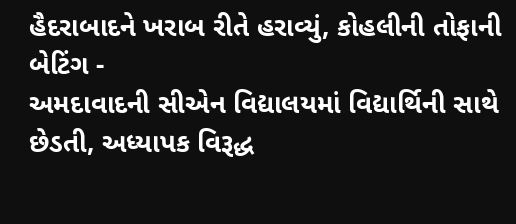હૈદરાબાદને ખરાબ રીતે હરાવ્યું, કોહલીની તોફાની બેટિંગ -
અમદાવાદની સીએન વિદ્યાલયમાં વિદ્યાર્થિની સાથે છેડતી, અધ્યાપક વિરૂદ્ધ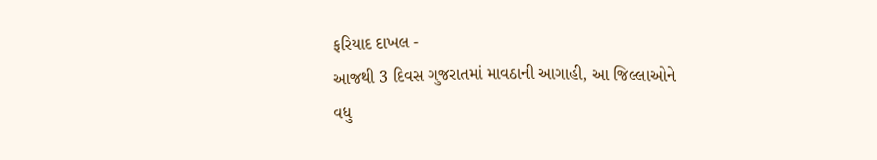ફરિયાદ દાખલ -
આજથી 3 દિવસ ગુજરાતમાં માવઠાની આગાહી, આ જિલ્લાઓને વધુ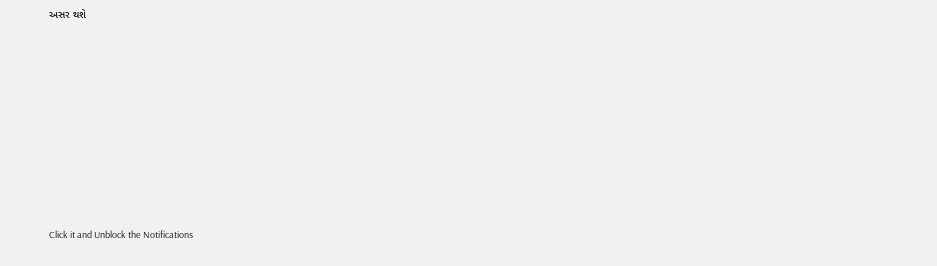અસર થશે










Click it and Unblock the Notifications